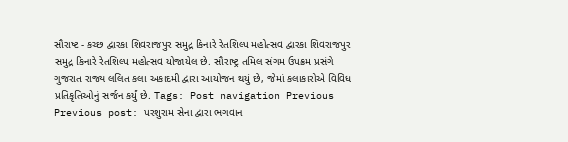સૌરાષ્ટ - કચ્છ દ્વારકા શિવરાજપુર સમુદ્ર કિનારે રેતશિલ્પ મહોત્સવ દ્વારકા શિવરાજપુર સમુદ્ર કિનારે રેતશિલ્પ મહોત્સવ યોજાયેલ છે. સૌરાષ્ટ્ર તમિલ સંગમ ઉપક્રમ પ્રસંગે ગુજરાત રાજ્ય લલિત કલા અકાદમી દ્વારા આયોજન થયું છે, જેમાં કલાકારોએ વિવિધ પ્રતિકૃતિઓનું સર્જન કર્યું છે. Tags: Post navigation Previous Previous post: પરશુરામ સેના દ્વારા ભગવાન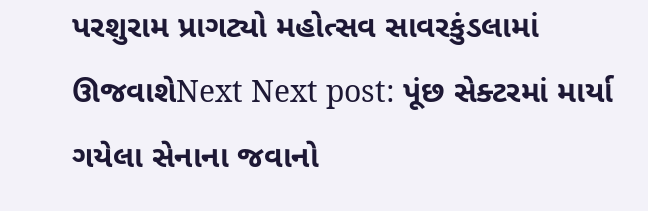પરશુરામ પ્રાગટ્યો મહોત્સવ સાવરકુંડલામાં ઊજવાશેNext Next post: પૂંછ સેક્ટરમાં માર્યા ગયેલા સેનાના જવાનો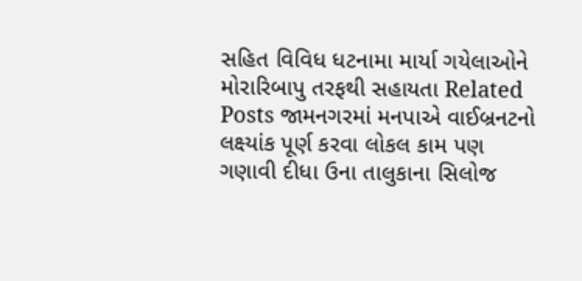સહિત વિવિધ ધટનામા માર્યા ગયેલાઓને મોરારિબાપુ તરફથી સહાયતા Related Posts જામનગરમાં મનપાએ વાઈબ્રનટનો લક્ષ્યાંક પૂર્ણ કરવા લોકલ કામ પણ ગણાવી દીધા ઉના તાલુકાના સિલોજ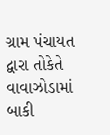ગ્રામ પંચાયત દ્વારા તોકેતે વાવાઝોડામાં બાકી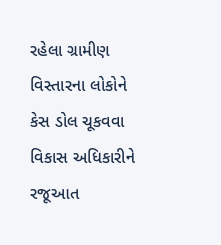રહેલા ગ્રામીણ વિસ્તારના લોકોને કેસ ડોલ ચૂકવવા વિકાસ અધિકારીને રજૂઆત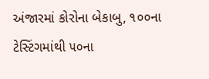અંજારમાં કોરોના બેકાબુ, ૧૦૦ના ટેસ્ટિંગમાંથી ૫૦ના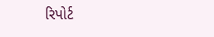રિપોર્ટ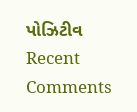પોઝિટીવ
Recent Comments